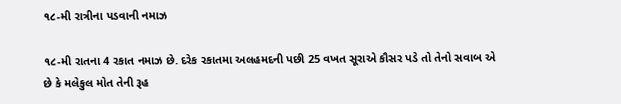૧૮-મી રાત્રીના પડવાની નમાઝ

૧૮-મી રાતના 4 રકાત નમાઝ છે. દરેક રકાતમા અલહમદની પછી 25 વખત સૂરાએ કૌસર પડે તો તેનો સવાબ એ છે કે મલેકુલ મોત તેની રૂહ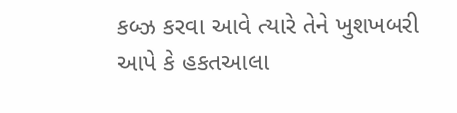કબ્ઝ કરવા આવે ત્યારે તેને ખુશખબરી આપે કે હકતઆલા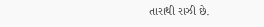તારાથી રાઝી છે.